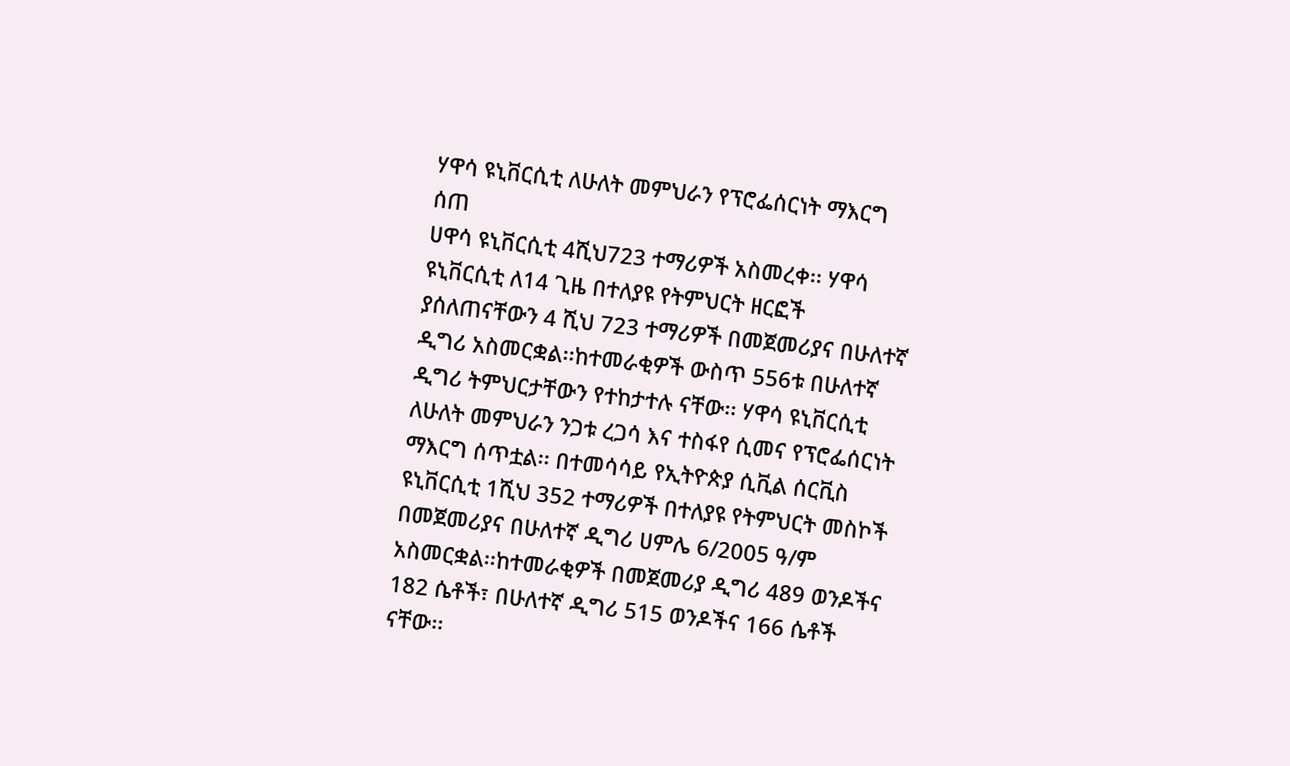ሃዋሳ ዩኒቨርሲቲ ለሁለት መምህራን የፕሮፌሰርነት ማእርግ ሰጠ
ሀዋሳ ዩኒቨርሲቲ 4ሺህ723 ተማሪዎች አስመረቀ፡፡ ሃዋሳ ዩኒቨርሲቲ ለ14 ጊዜ በተለያዩ የትምህርት ዘርፎች ያሰለጠናቸውን 4 ሺህ 723 ተማሪዎች በመጀመሪያና በሁለተኛ ዲግሪ አስመርቋል፡፡ከተመራቂዎች ውስጥ 556ቱ በሁለተኛ ዲግሪ ትምህርታቸውን የተከታተሉ ናቸው፡፡ ሃዋሳ ዩኒቨርሲቲ ለሁለት መምህራን ንጋቱ ረጋሳ እና ተስፋየ ሲመና የፕሮፌሰርነት ማእርግ ሰጥቷል፡፡ በተመሳሳይ የኢትዮጵያ ሲቪል ሰርቪስ ዩኒቨርሲቲ 1ሺህ 352 ተማሪዎች በተለያዩ የትምህርት መስኮች በመጀመሪያና በሁለተኛ ዲግሪ ሀምሌ 6/2005 ዓ/ም አስመርቋል፡፡ከተመራቂዎች በመጀመሪያ ዲግሪ 489 ወንዶችና 182 ሴቶች፣ በሁለተኛ ዲግሪ 515 ወንዶችና 166 ሴቶች ናቸው፡፡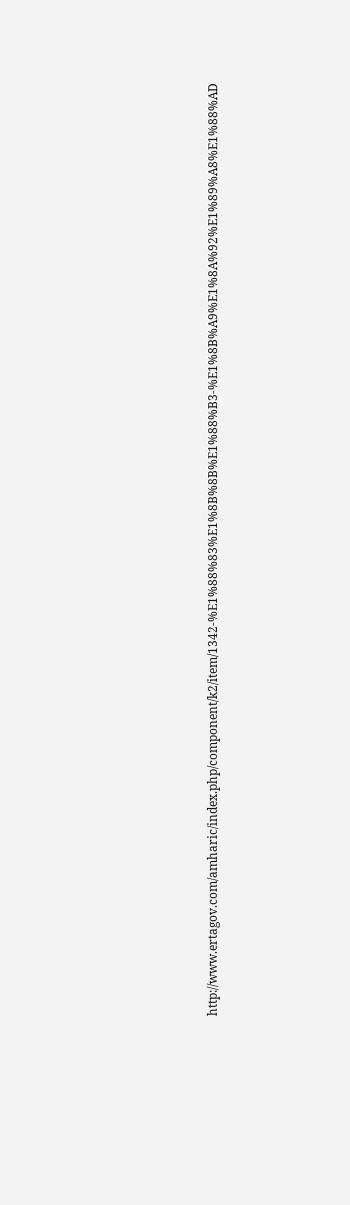http://www.ertagov.com/amharic/index.php/component/k2/item/1342-%E1%88%83%E1%8B%8B%E1%88%B3-%E1%8B%A9%E1%8A%92%E1%89%A8%E1%88%AD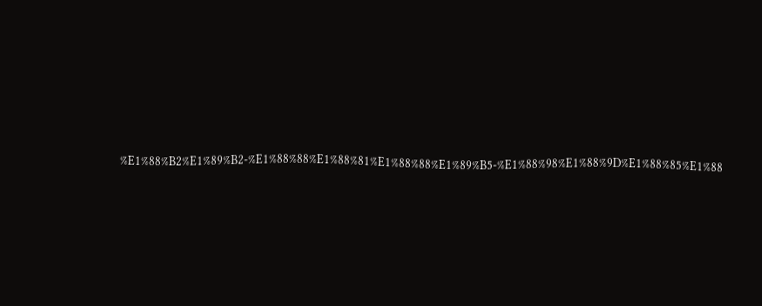%E1%88%B2%E1%89%B2-%E1%88%88%E1%88%81%E1%88%88%E1%89%B5-%E1%88%98%E1%88%9D%E1%88%85%E1%88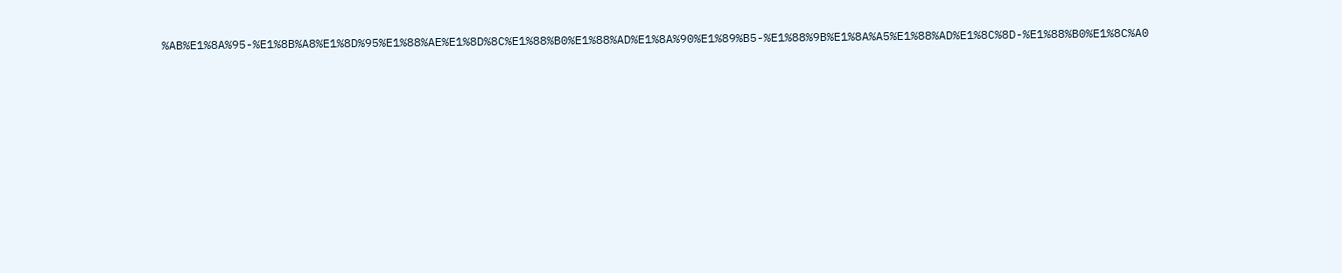%AB%E1%8A%95-%E1%8B%A8%E1%8D%95%E1%88%AE%E1%8D%8C%E1%88%B0%E1%88%AD%E1%8A%90%E1%89%B5-%E1%88%9B%E1%8A%A5%E1%88%AD%E1%8C%8D-%E1%88%B0%E1%8C%A0